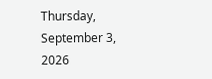Thursday, September 3, 2026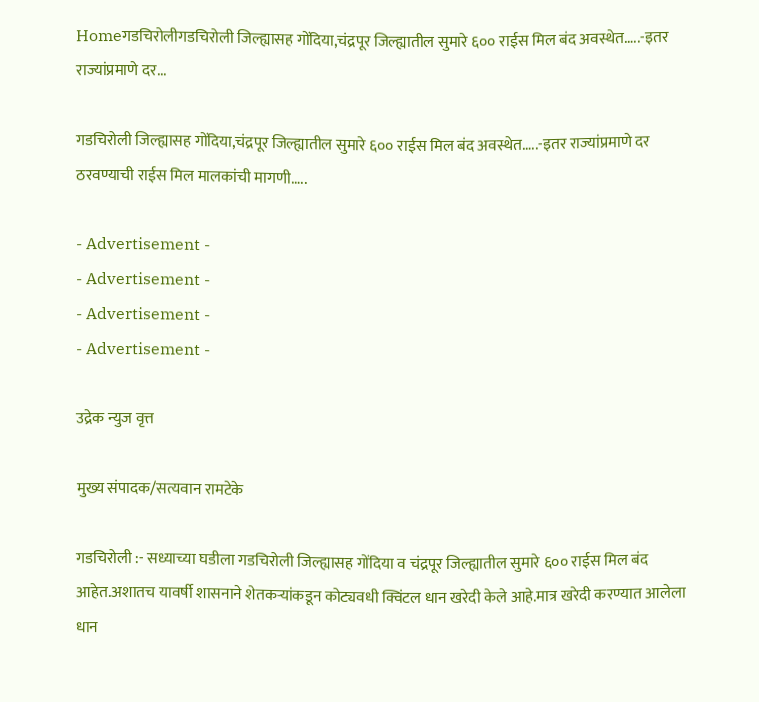Homeगडचिरोलीगडचिरोली जिल्ह्यासह गोंदिया,चंद्रपूर जिल्ह्यातील सुमारे ६०० राईस मिल बंद अवस्थेत…..-इतर राज्यांप्रमाणे दर...

गडचिरोली जिल्ह्यासह गोंदिया,चंद्रपूर जिल्ह्यातील सुमारे ६०० राईस मिल बंद अवस्थेत…..-इतर राज्यांप्रमाणे दर ठरवण्याची राईस मिल मालकांची मागणी…..

- Advertisement -
- Advertisement -
- Advertisement -
- Advertisement -

उद्रेक न्युज वृत्त

मुख्य संपादक/सत्यवान रामटेके

गडचिरोली :- सध्याच्या घडीला गडचिरोली जिल्ह्यासह गोंदिया व चंद्रपूर जिल्ह्यातील सुमारे ६०० राईस मिल बंद आहेत.अशातच यावर्षी शासनाने शेतकऱ्यांकडून कोट्यवधी क्विंटल धान खरेदी केले आहे.मात्र खरेदी करण्यात आलेला धान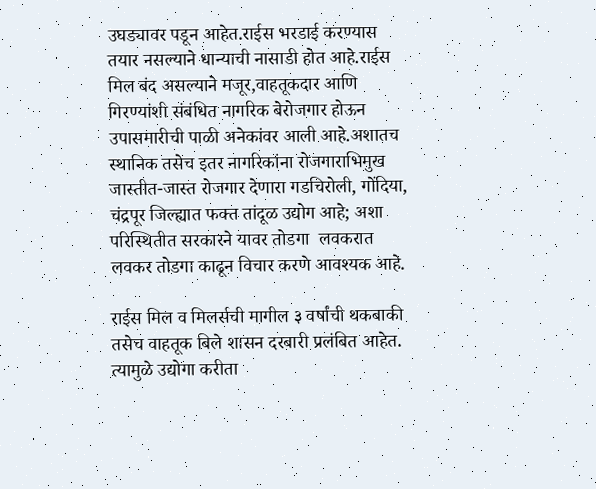उघड्यावर पडून आहेत.राईस भरडाई करण्यास तयार नसल्याने धान्याची नासाडी होत आहे.राईस मिल बंद असल्याने मजूर,वाहतूकदार आणि गिरण्यांशी संबंधित नागरिक बेरोजगार होऊन उपासमारीची पाळी अनेकांवर आली आहे.अशातच स्थानिक तसेच इतर नागरिकांना रोजगाराभिमुख जास्तीत-जास्त रोजगार देणारा गडचिरोली, गोंदिया, चंद्रपूर जिल्ह्यात फक्त तांदूळ उद्योग आहे; अशा परिस्थितीत सरकारने यावर तोडगा  लवकरात लवकर तोडगा काढून विचार करणे आवश्यक आहे.

राईस मिल व मिलर्सची मागील ३ वर्षांची थकबाकी तसेच वाहतूक बिले शासन दरबारी प्रलंबित आहेत. त्यामुळे उद्योगा करीता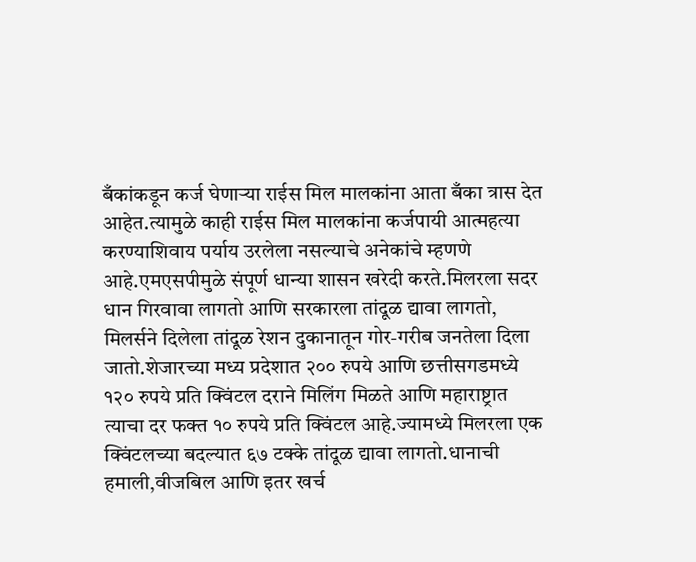बँकांकडून कर्ज घेणाऱ्या राईस मिल मालकांना आता बँका त्रास देत आहेत.त्यामुळे काही राईस मिल मालकांना कर्जपायी आत्महत्या करण्याशिवाय पर्याय उरलेला नसल्याचे अनेकांचे म्हणणे आहे.एमएसपीमुळे संपूर्ण धान्या शासन खरेदी करते.मिलरला सदर धान गिरवावा लागतो आणि सरकारला तांदूळ द्यावा लागतो, मिलर्सने दिलेला तांदूळ रेशन दुकानातून गोर-गरीब जनतेला दिला जातो.शेजारच्या मध्य प्रदेशात २०० रुपये आणि छत्तीसगडमध्ये १२० रुपये प्रति क्विंटल दराने मिलिंग मिळते आणि महाराष्ट्रात त्याचा दर फक्त १० रुपये प्रति क्विंटल आहे.ज्यामध्ये मिलरला एक क्विंटलच्या बदल्यात ६७ टक्के तांदूळ द्यावा लागतो.धानाची हमाली,वीजबिल आणि इतर खर्च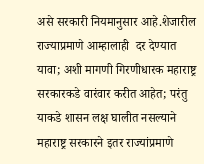असे सरकारी नियमानुसार आहे.शेजारील राज्याप्रमाणे आम्हालाही  दर देण्यात यावा; अशी मागणी गिरणीधारक महाराष्ट्र सरकारकडे वारंवार करीत आहेत; परंतु याकडे शासन लक्ष घालीत नसल्याने महाराष्ट्र सरकारने इतर राज्यांप्रमाणे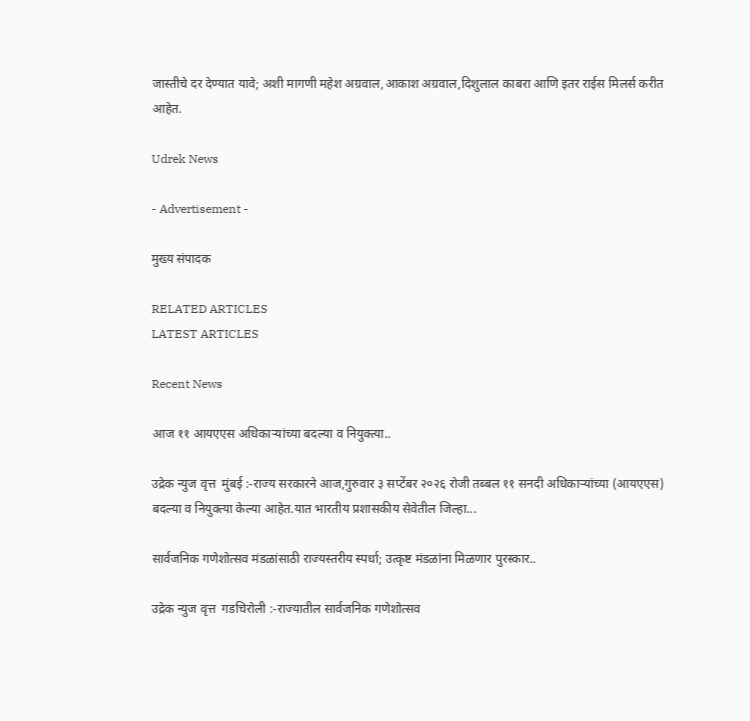जास्तीचे दर देण्यात यावे; अशी मागणी महेश अग्रवाल,आकाश अग्रवाल,दिशुलाल काबरा आणि इतर राईस मिलर्स करीत आहेत.

Udrek News

- Advertisement -

मुख्य संपादक

RELATED ARTICLES
LATEST ARTICLES

Recent News

आज ११ आयएएस अधिकाऱ्यांच्या बदल्या व नियुक्त्या..

उद्रेक न्युज वृत्त  मुंबई :-राज्य सरकारने आज,गुरुवार ३ सप्टेंबर २०२६ रोजी तब्बल ११ सनदी अधिकाऱ्यांच्या (आयएएस) बदल्या व नियुक्त्या केल्या आहेत.यात भारतीय प्रशासकीय सेवेतील जिल्हा...

सार्वजनिक गणेशोत्सव मंडळांसाठी राज्यस्तरीय स्पर्धा; उत्कृष्ट मंडळांना मिळणार पुरस्कार..

उद्रेक न्युज वृत्त  गडचिरोली :-राज्यातील सार्वजनिक गणेशोत्सव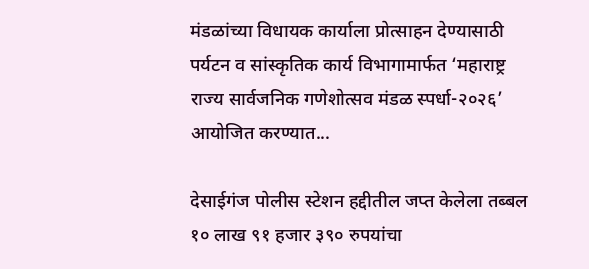मंडळांच्या विधायक कार्याला प्रोत्साहन देण्यासाठी पर्यटन व सांस्कृतिक कार्य विभागामार्फत ‘महाराष्ट्र राज्य सार्वजनिक गणेशोत्सव मंडळ स्पर्धा-२०२६’ आयोजित करण्यात...

देसाईगंज पोलीस स्टेशन हद्दीतील जप्त केलेला तब्बल १० लाख ९१ हजार ३९० रुपयांचा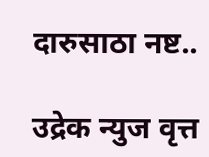दारुसाठा नष्ट..

उद्रेक न्युज वृत्त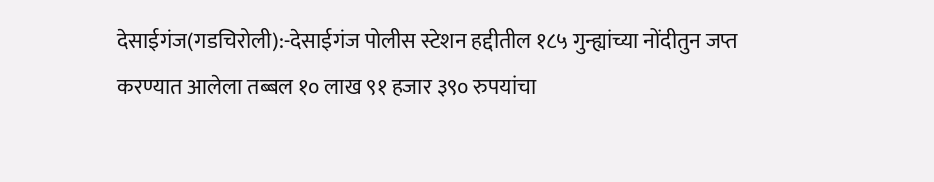देसाईगंज(गडचिरोली):-देसाईगंज पोलीस स्टेशन हद्दीतील १८५ गुन्ह्यांच्या नोंदीतुन जप्त करण्यात आलेला तब्बल १० लाख ९१ हजार ३९० रुपयांचा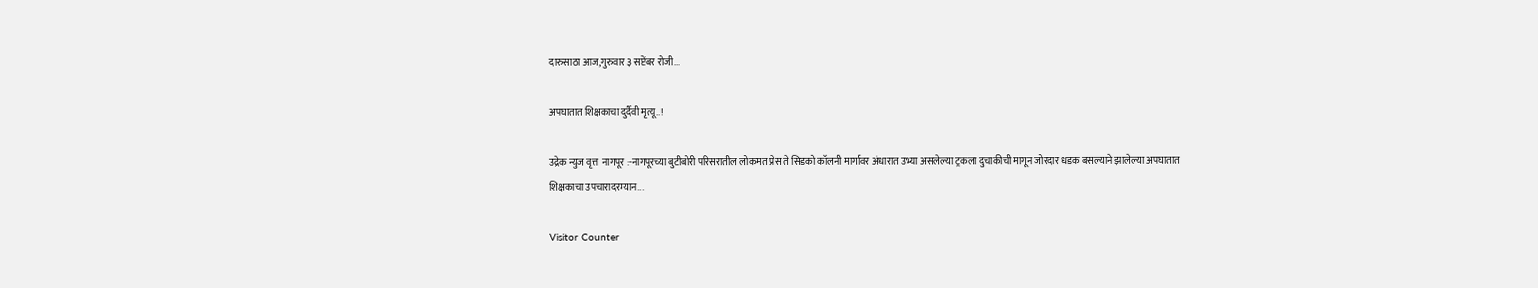दारुसाठा आज,गुरुवार ३ सप्टेंबर रोजी...

अपघातात शिक्षकाचा दुर्दैवी मृत्यू..!

उद्रेक न्युज वृत्त  नागपूर :-नागपूरच्या बुटीबोरी परिसरातील लोकमत प्रेस ते सिडको कॉलनी मार्गावर अंधारात उभ्या असलेल्या ट्रकला दुचाकीची मागून जोरदार धडक बसल्याने झालेल्या अपघातात शिक्षकाचा उपचारादरम्यान...

Visitor Counter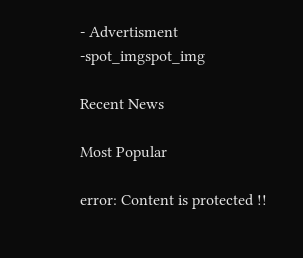- Advertisment -spot_imgspot_img

Recent News

Most Popular

error: Content is protected !!